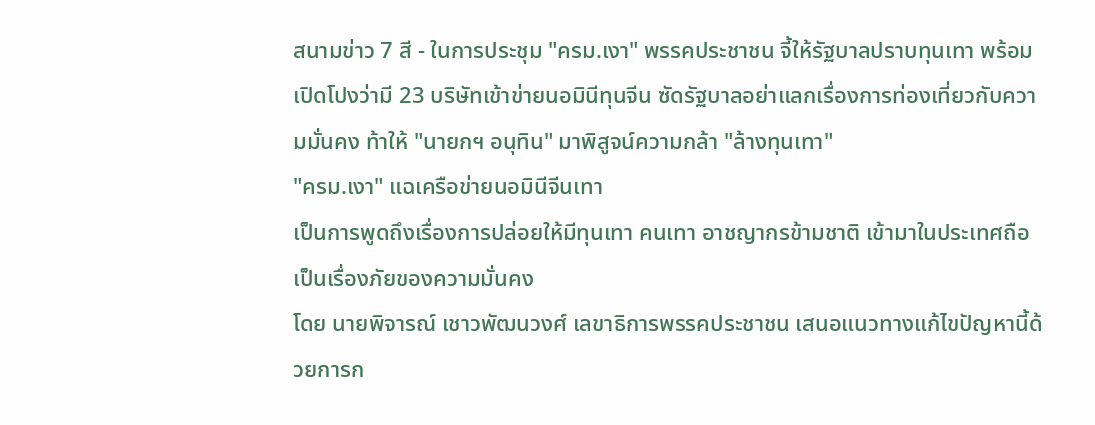สนามข่าว 7 สี - ในการประชุม "ครม.เงา" พรรคประชาชน จี้ให้รัฐบาลปราบทุนเทา พร้อมเปิดโปงว่ามี 23 บริษัทเข้าข่ายนอมินีทุนจีน ซัดรัฐบาลอย่าแลกเรื่องการท่องเที่ยวกับความมั่นคง ท้าให้ "นายกฯ อนุทิน" มาพิสูจน์ความกล้า "ล้างทุนเทา"
"ครม.เงา" แฉเครือข่ายนอมินีจีนเทา
เป็นการพูดถึงเรื่องการปล่อยให้มีทุนเทา คนเทา อาชญากรข้ามชาติ เข้ามาในประเทศถือเป็นเรื่องภัยของความมั่นคง
โดย นายพิจารณ์ เชาวพัฒนวงศ์ เลขาธิการพรรคประชาชน เสนอแนวทางแก้ไขปัญหานี้ด้วยการก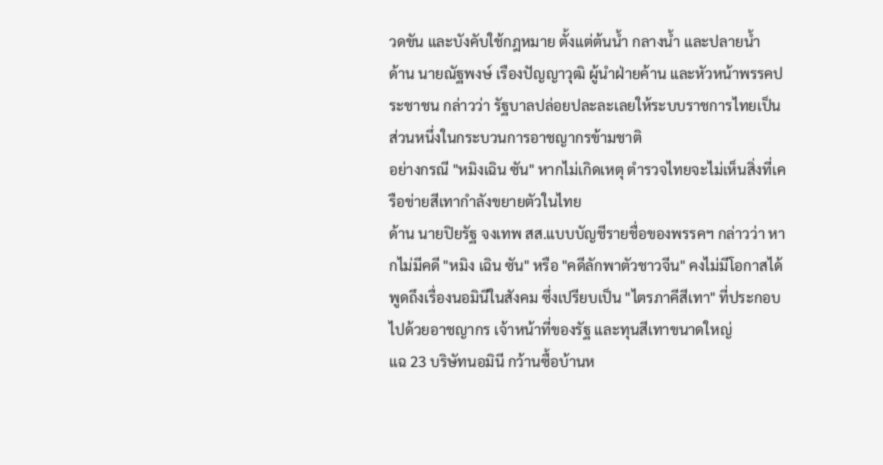วดขัน และบังคับใช้กฎหมาย ตั้งแต่ต้นน้ำ กลางน้ำ และปลายน้ำ
ด้าน นายณัฐพงษ์ เรืองปัญญาวุฒิ ผู้นำฝ่ายค้าน และหัวหน้าพรรคประชาชน กล่าวว่า รัฐบาลปล่อยปละละเลยให้ระบบราชการไทยเป็นส่วนหนึ่งในกระบวนการอาชญากรข้ามชาติ
อย่างกรณี "หมิงเฉิน ซัน" หากไม่เกิดเหตุ ตำรวจไทยจะไม่เห็นสิ่งที่เครือข่ายสีเทากำลังขยายตัวในไทย
ด้าน นายปิยรัฐ จงเทพ สส.แบบบัญชีรายชื่อของพรรคฯ กล่าวว่า หากไม่มีคดี "หมิง เฉิน ซัน" หรือ "คดีลักพาตัวชาวจีน" คงไม่มีโอกาสได้พูดถึงเรื่องนอมินีในสังคม ซึ่งเปรียบเป็น "ไตรภาคีสีเทา" ที่ประกอบไปด้วยอาชญากร เจ้าหน้าที่ของรัฐ และทุนสีเทาขนาดใหญ่
แฉ 23 บริษัทนอมินี กว้านซื้อบ้านห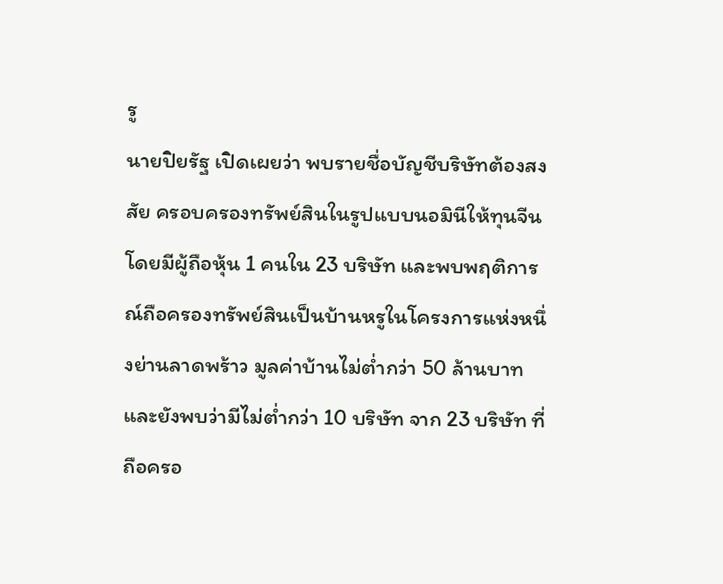รู
นายปิยรัฐ เปิดเผยว่า พบรายชื่อบัญชีบริษัทต้องสงสัย ครอบครองทรัพย์สินในรูปแบบนอมินีให้ทุนจีน โดยมีผู้ถือหุ้น 1 คนใน 23 บริษัท และพบพฤติการณ์ถือครองทรัพย์สินเป็นบ้านหรูในโครงการแห่งหนึ่งย่านลาดพร้าว มูลค่าบ้านไม่ต่ำกว่า 50 ล้านบาท
และยังพบว่ามีไม่ต่ำกว่า 10 บริษัท จาก 23 บริษัท ที่ถือครอ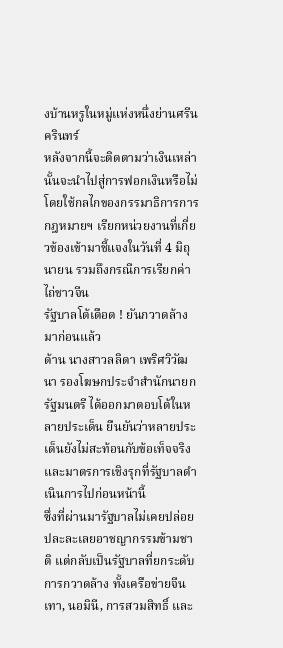งบ้านหรูในหมู่แห่งหนึ่งย่านศรีนครินทร์
หลังจากนี้จะติดตามว่าเงินเหล่านั้นจะนำไปสู่การฟอกเงินหรือไม่ โดยใช้กลไกของกรรมาธิการการกฎหมายฯ เรียกหน่วยงานที่เกี่ยวข้องเข้ามาชี้แจงในวันที่ 4 มิถุนายน รวมถึงกรณีการเรียกค่าไถ่ชาวจีน
รัฐบาลโต้เดือด ! ยันกวาดล้างมาก่อนแล้ว
ด้าน นางสาวลลิดา เพริศวิวัฒนา รองโฆษกประจำสำนักนายกรัฐมนตรี ได้ออกมาตอบโต้ในหลายประเด็น ยืนยันว่าหลายประเด็นยังไม่สะท้อนกับข้อเท็จจริง และมาตรการเชิงรุกที่รัฐบาลดำเนินการไปก่อนหน้านี้
ซึ่งที่ผ่านมารัฐบาลไม่เคยปล่อยปละละเลยอาชญากรรมข้ามชาติ แต่กลับเป็นรัฐบาลที่ยกระดับการกวาดล้าง ทั้งเครือข่ายจีนเทา, นอมินี, การสวมสิทธิ์ และ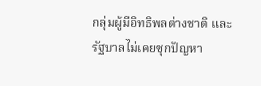กลุ่มผู้มีอิทธิพลต่างชาติ และรัฐบาลไม่เคยซุกปัญหา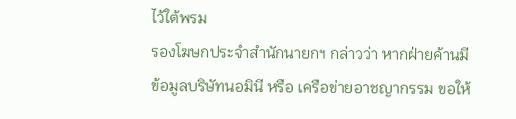ไว้ใต้พรม
รองโฆษกประจำสำนักนายกฯ กล่าวว่า หากฝ่ายค้านมีข้อมูลบริษัทนอมินี หรือ เครือข่ายอาชญากรรม ขอให้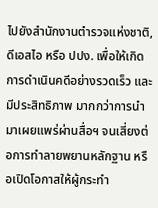ไปยังสำนักงานตำรวจแห่งชาติ, ดีเอสไอ หรือ ปปง. เพื่อให้เกิดการดำเนินคดีอย่างรวดเร็ว และมีประสิทธิภาพ มากกว่าการนำมาเผยแพร่ผ่านสื่อฯ จนเสี่ยงต่อการทำลายพยานหลักฐาน หรือเปิดโอกาสให้ผู้กระทำ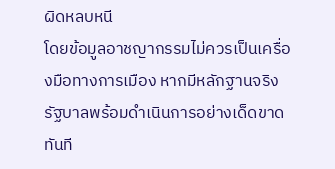ผิดหลบหนี
โดยข้อมูลอาชญากรรมไม่ควรเป็นเครื่องมือทางการเมือง หากมีหลักฐานจริง รัฐบาลพร้อมดำเนินการอย่างเด็ดขาดทันที